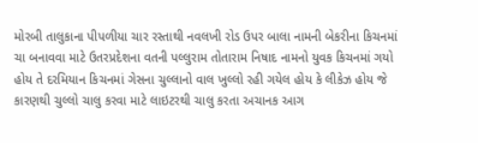મોરબી તાલુકાના પીપળીયા ચાર રસ્તાથી નવલખી રોડ ઉપર બાલા નામની બેકરીના કિચનમાં ચા બનાવવા માટે ઉતરપ્રદેશના વતની પલ્લુરામ તોતારામ નિષાદ નામનો યુવક કિચનમાં ગયો હોય તે દરમિયાન કિચનમાં ગેસના ચુલ્લાનો વાલ ખુલ્લો રહી ગયેલ હોય કે લીકેઝ હોય જે કારણથી ચુલ્લો ચાલુ કરવા માટે લાઇટરથી ચાલુ કરતા અચાનક આગ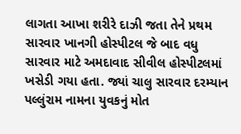લાગતા આખા શરીરે દાઝી જતા તેને પ્રથમ સારવાર ખાનગી હોસ્પીટલ જે બાદ વધુ સારવાર માટે અમદાવાદ સીવીલ હોસ્પીટલમાં ખસેડી ગયા હતા. જ્યાં ચાલુ સારવાર દરમ્યાન પલ્લુંરામ નામના યુવકનું મોત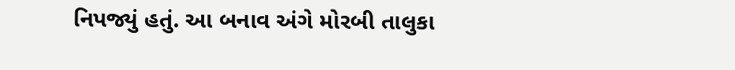નિપજ્યું હતું. આ બનાવ અંગે મોરબી તાલુકા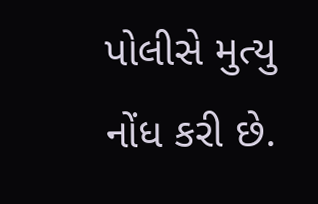પોલીસે મુત્યુ નોંધ કરી છે.